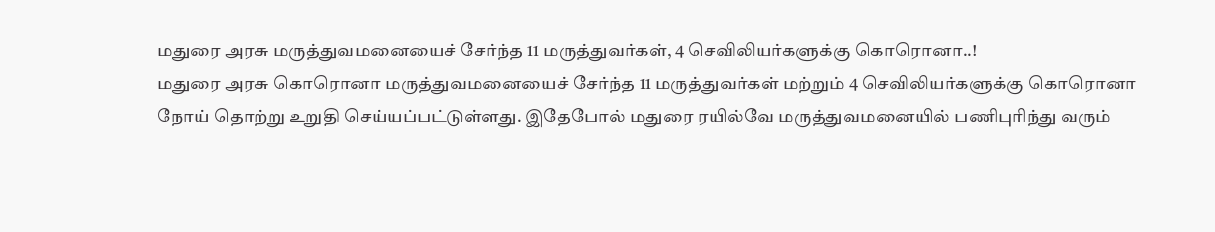மதுரை அரசு மருத்துவமனையைச் சேர்ந்த 11 மருத்துவர்கள், 4 செவிலியர்களுக்கு கொரொனா..!
மதுரை அரசு கொரொனா மருத்துவமனையைச் சேர்ந்த 11 மருத்துவர்கள் மற்றும் 4 செவிலியர்களுக்கு கொரொனா நோய் தொற்று உறுதி செய்யப்பட்டுள்ளது. இதேபோல் மதுரை ரயில்வே மருத்துவமனையில் பணிபுரிந்து வரும்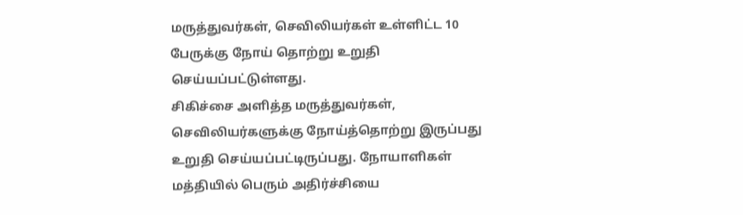மருத்துவர்கள், செவிலியர்கள் உள்ளிட்ட 10 பேருக்கு நோய் தொற்று உறுதி செய்யப்பட்டுள்ளது.
சிகிச்சை அளித்த மருத்துவர்கள், செவிலியர்களுக்கு நோய்த்தொற்று இருப்பது உறுதி செய்யப்பட்டிருப்பது. நோயாளிகள் மத்தியில் பெரும் அதிர்ச்சியை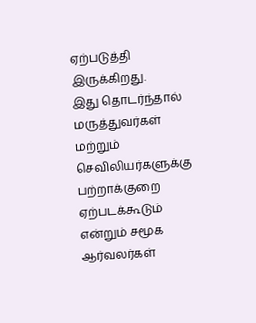ஏற்படுத்தி இருக்கிறது.
இது தொடர்ந்தால் மருத்துவர்கள் மற்றும் செவிலியர்களுக்கு பற்றாக்குறை ஏற்படக்கூடும் என்றும் சமூக ஆர்வலர்கள்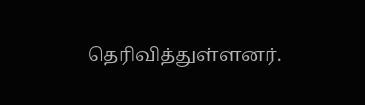தெரிவித்துள்ளனர்.